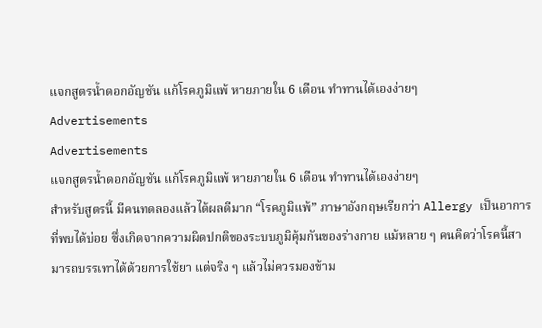แจกสูตรน้ำดอกอัญชัน แก้โรคภูมิแพ้ หายภายใน 6 เดือน ทำทานได้เองง่ายๆ
Advertisements
Advertisements
แจกสูตรน้ำดอกอัญชัน แก้โรคภูมิแพ้ หายภายใน 6 เดือน ทำทานได้เองง่ายๆ
สำหรับสูตรนี้ มีคนทดลองแล้วได้ผลดีมาก “โรคภูมิแพ้” ภาษาอังกฤษเรียกว่า Allergy เป็นอาการที่พบได้บ่อย ซึ่งเกิดจากความผิดปกติของระบบภูมิคุ้มกันของร่างกาย แม้หลาย ๆ คนคิดว่าโรคนี้สามารถบรรเทาได้ด้วยการใช้ยา แต่จริง ๆ แล้วไม่ควรมองข้าม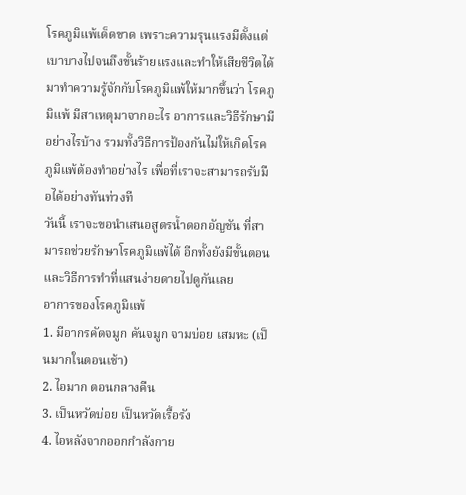โรคภูมิแพ้เด็ดขาด เพราะความรุนแรงมีตั้งแต่เบาบางไปจนถึงขั้นร้ายแรงและทำให้เสียชีวิตได้ มาทำความรู้จักกับโรคภูมิแพ้ให้มากขึ้นว่า โรคภูมิแพ้ มีสาเหตุมาจากอะไร อาการและวิธีรักษามีอย่างไรบ้าง รวมทั้งวิธีการป้องกันไม่ให้เกิดโรคภูมิแพ้ต้องทำอย่างไร เพื่อที่เราจะสามารถรับมือได้อย่างทันท่วงที
วันนี้ เราจะขอนำเสนอสูตรน้ำดอกอัญชัน ที่สามารถช่วยรักษาโรคภูมิแพ้ได้ อีกทั้งยังมีขั้นตอนและวิธีการทำที่แสนง่ายดายไปดูกันเลย
อาการของโรคภูมิแพ้
1. มีอากรคัดจมูก คันจมูก จามบ่อย เสมหะ (เป็นมากในตอนเช้า)
2. ไอมาก ตอนกลางคืน
3. เป็นหวัดบ่อย เป็นหวัดเรื้อรัง
4. ไอหลังจากออกกำลังกาย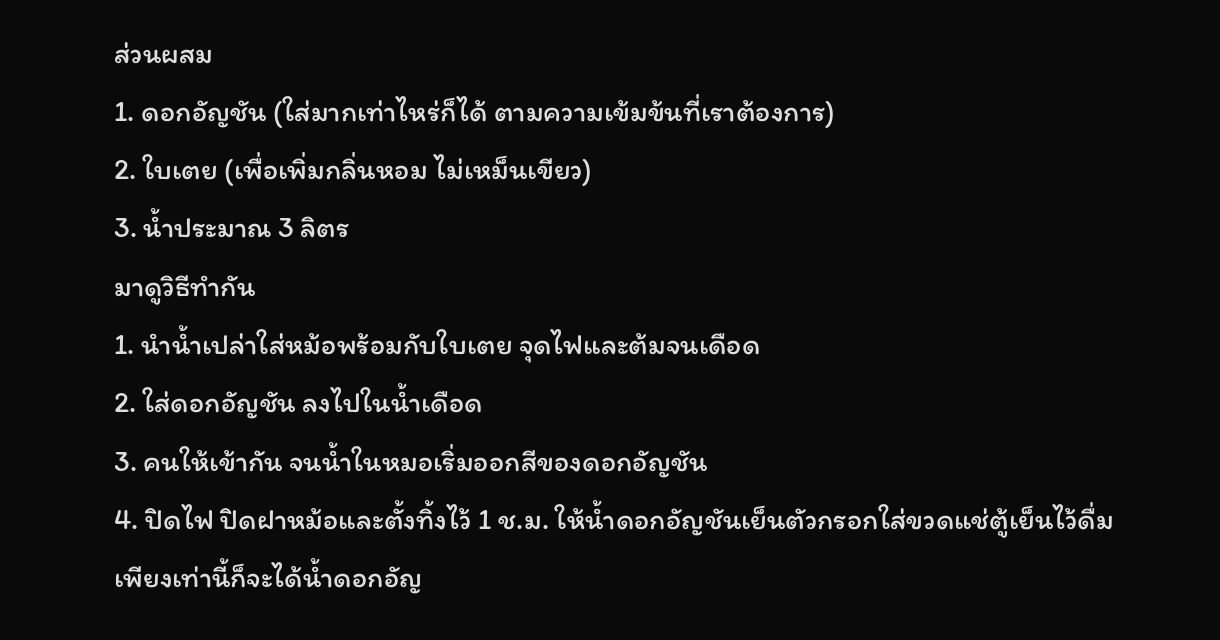ส่วนผสม
1. ดอกอัญชัน (ใส่มากเท่าไหร่ก็ได้ ตามความเข้มข้นที่เราต้องการ)
2. ใบเตย (เพื่อเพิ่มกลิ่นหอม ไม่เหม็นเขียว)
3. น้ำประมาณ 3 ลิตร
มาดูวิธีทำกัน
1. นำน้ำเปล่าใส่หม้อพร้อมกับใบเตย จุดไฟและต้มจนเดือด
2. ใส่ดอกอัญชัน ลงไปในน้ำเดือด
3. คนให้เข้ากัน จนน้ำในหมอเริ่มออกสีของดอกอัญชัน
4. ปิดไฟ ปิดฝาหม้อและตั้งทิ้งไว้ 1 ช.ม. ให้น้ำดอกอัญชันเย็นตัวกรอกใส่ขวดแช่ตู้เย็นไว้ดื่ม
เพียงเท่านี้ก็จะได้น้ำดอกอัญ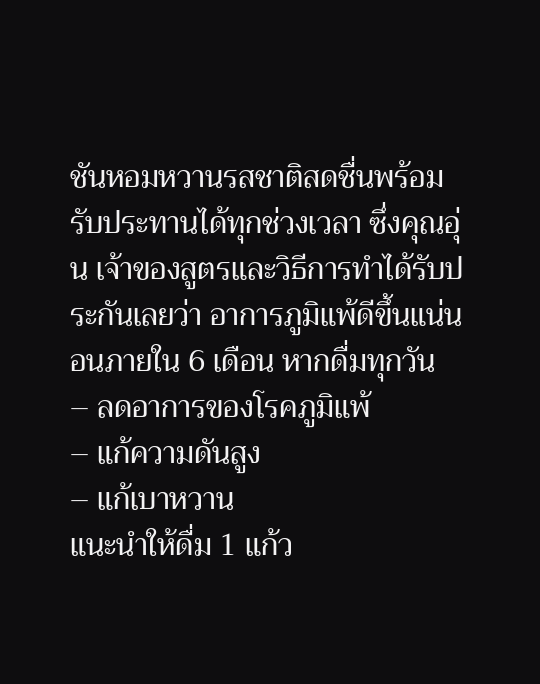ชันหอมหวานรสชาติสดชื่นพร้อมรับประทานได้ทุกช่วงเวลา ซึ่งคุณอุ่น เจ้าของสูตรและวิธีการทำได้รับประกันเลยว่า อาการภูมิแพ้ดีขึ้นแน่นอนภายใน 6 เดือน หากดื่มทุกวัน
– ลดอาการของโรคภูมิแพ้
– แก้ความดันสูง
– แก้เบาหวาน
แนะนำให้ดื่ม 1 แก้ว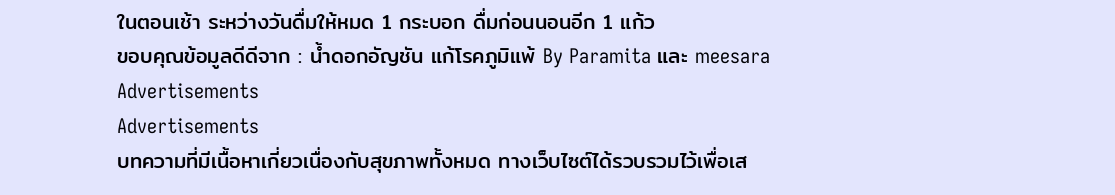ในตอนเช้า ระหว่างวันดื่มให้หมด 1 กระบอก ดื่มก่อนนอนอีก 1 แก้ว
ขอบคุณข้อมูลดีดีจาก : น้ำดอกอัญชัน แก้โรคภูมิแพ้ By Paramita และ meesara
Advertisements
Advertisements
บทความที่มีเนื้อหาเกี่ยวเนื่องกับสุขภาพทั้งหมด ทางเว็บไซต์ได้รวบรวมไว้เพื่อเส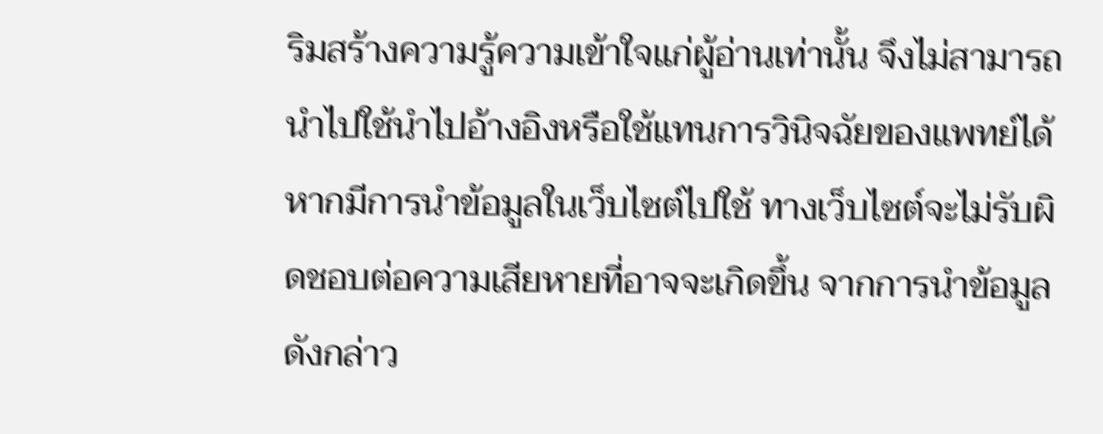ริมสร้างความรู้ความเข้าใจแก่ผู้อ่านเท่านั้น จึงไม่สามารถนำไปใช้นำไปอ้างอิงหรือใช้แทนการวินิจฉัยของแพทย์ได้ หากมีการนำข้อมูลในเว็บไซต์ไปใช้ ทางเว็บไซต์จะไม่รับผิดชอบต่อความเสียหายที่อาจจะเกิดขึ้น จากการนําข้อมูลดังกล่าว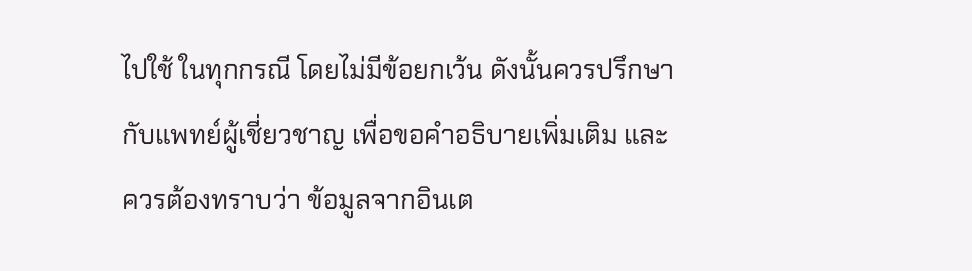ไปใช้ ในทุกกรณี โดยไม่มีข้อยกเว้น ดังนั้นควรปรึกษากับแพทย์ผู้เชี่ยวชาญ เพื่อขอคำอธิบายเพิ่มเติม และควรต้องทราบว่า ข้อมูลจากอินเต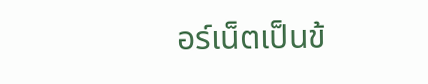อร์เน็ตเป็นข้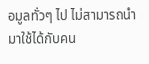อมูลทั่วๆ ไป ไม่สามารถนำมาใช้ได้กับคน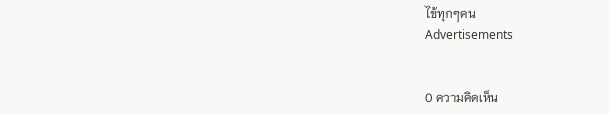ไข้ทุกๆคน
Advertisements


0 ความคิดเห็น